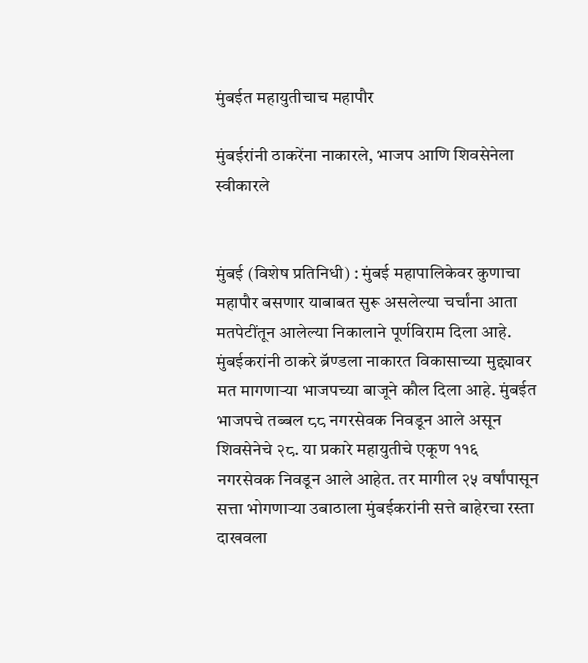मुंबईत महायुतीचाच महापौर

मुंबईरांनी ठाकरेंना नाकारले, भाजप आणि शिवसेनेला स्वीकारले


मुंबई (विशेष प्रतिनिधी) : मुंबई महापालिकेवर कुणाचा महापौर बसणार याबाबत सुरू असलेल्या चर्चांना आता मतपेटींतून आलेल्या निकालाने पूर्णविराम दिला आहे. मुंबईकरांनी ठाकरे ब्रॅण्डला नाकारत विकासाच्या मुद्द्यावर मत मागणाऱ्या भाजपच्या बाजूने कौल दिला आहे. मुंबईत भाजपचे तब्बल ८८ नगरसेवक निवडून आले असून शिवसेनेचे २८. या प्रकारे महायुतीचे एकूण ११६ नगरसेवक निवडून आले आहेत. तर मागील २५ वर्षांपासून सत्ता भोगणाऱ्या उबाठाला मुंबईकरांनी सत्ते बाहेरचा रस्ता दाखवला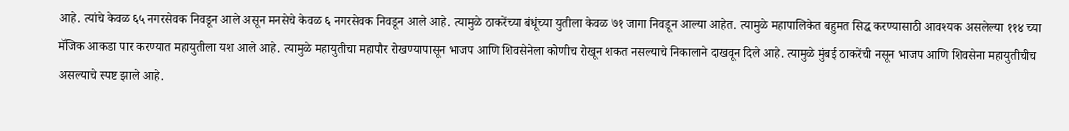आहे. त्यांचे केवळ ६५ नगरसेवक निवडून आले असून मनसेचे केवळ ६ नगरसेवक निवडून आले आहे. त्यामुळे ठाकरेंच्या बंधूंच्या युतीला केवळ ७१ जागा निवडून आल्या आहेत. त्यामुळे महापालिकेत बहुमत सिद्ध करण्यासाठी आवश्यक असलेल्या ११४ च्या मॅजिक आकडा पार करण्यात महायुतीला यश आले आहे. त्यामुळे महायुतीचा महापौर रोखण्यापासून भाजप आणि शिवसेनेला कोणीच रोखून शकत नसल्याचे निकालाने दाखवून दिले आहे. त्यामुळे मुंबई ठाकरेंची नसून भाजप आणि शिवसेना महायुतीचीच असल्याचे स्पष्ट झाले आहे.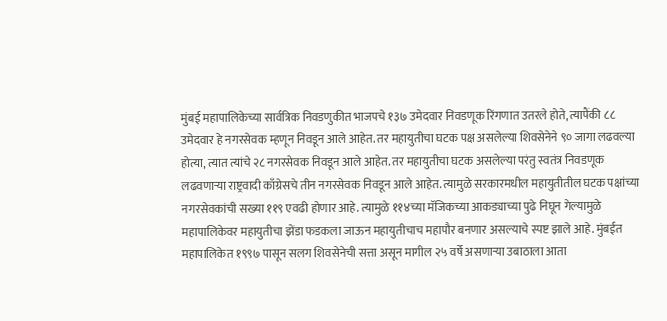मुंबई महापालिकेच्या सार्वत्रिक निवडणुकीत भाजपचे १३७ उमेदवार निवडणूक रिंगणात उतरले होते, त्यापैंकी ८८ उमेदवार हे नगरसेवक म्हणून निवडून आले आहेत. तर महायुतीचा घटक पक्ष असलेल्या शिवसेनेने ९० जागा लढवल्या होत्या, त्यात त्यांचे २८ नगरसेवक निवडून आले आहेत. तर महायुतीचा घटक असलेल्या परंतु स्वतंत्र निवडणूक लढवणाऱ्या राष्ट्रवादी काँग्रेसचे तीन नगरसेवक निवडून आले आहेत. त्यामुळे सरकारमधील महायुतीतील घटक पक्षांच्या नगरसेवकांची सख्या ११९ एवढी होणार आहे. त्यामुळे ११४च्या मॅजिकच्या आकड्याच्या पुढे निघून गेल्यामुळे महापालिकेवर महायुतीचा झेंडा फडकला जाऊन महायुतीचाच महापौर बनणार असल्याचे स्पष्ट झाले आहे. मुंबईत महापालिकेत १९९७ पासून सलग शिवसेनेची सत्ता असून मागील २५ वर्षे असणाऱ्या उबाठाला आता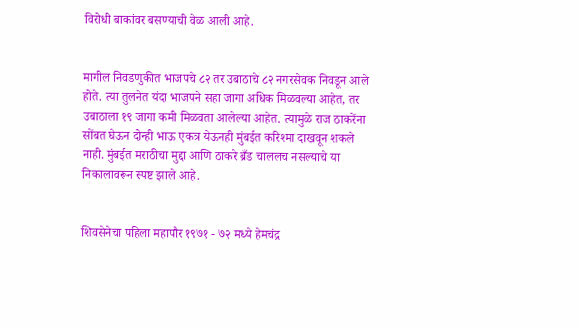विरोधी बाकांवर बसण्याची वेळ आली आहे.


मागील निवडणुकीत भाजपचे ८२ तर उबाठाचे ८२ नगरसेवक निवडून आले होते. त्या तुलनेत यंदा भाजपने सहा जागा अधिक मिळवल्या आहेत, तर उबाठाला १९ जागा कमी मिळवता आलेल्या आहेत. त्यामुळे राज ठाकरेंना सोंबत घेऊन दोन्ही भाऊ एकत्र येऊनही मुंबईत करिश्मा दाखवून शकले नाही. मुंबईत मराठीचा मुद्दा आणि ठाकरे ब्रँड चाललच नसल्याचे या निकालावरून स्पष्ट झाले आहे.


शिवसेनेचा पहिला महापौर १९७१ - ७२ मध्ये हेमचंद्र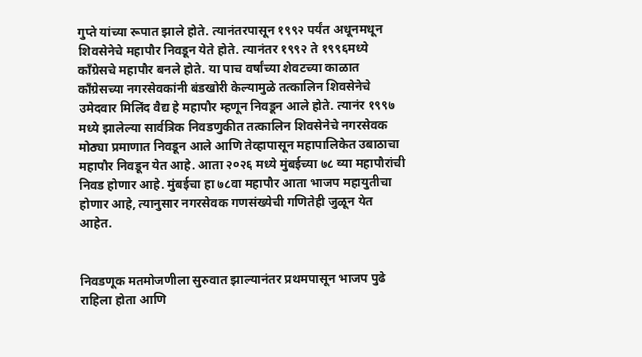गुप्ते यांच्या रूपात झाले होते. त्यानंतरपासून १९९२ पर्यंत अधूनमधून शिवसेनेचे महापौर निवडून येते होते. त्यानंतर १९९२ ते १९९६मध्ये काँग्रेसचे महापौर बनले होते. या पाच वर्षांच्या शेवटच्या काळात काँग्रेसच्या नगरसेवकांनी बंडखोरी केल्यामुळे तत्कालिन शिवसेनेचे उमेदवार मिलिंद वैद्य हे महापौर म्हणून निवडून आले होते. त्यानंर १९९७ मध्ये झालेल्या सार्वत्रिक निवडणुकीत तत्कालिन शिवसेनेचे नगरसेवक मोठ्या प्रमाणात निवडून आले आणि तेव्हापासून महापालिकेत उबाठाचा महापौर निवडून येत आहे. आता २०२६ मध्ये मुंबईच्या ७८ व्या महापौरांची निवड होणार आहे. मुंबईचा हा ७८वा महापौर आता भाजप महायुतीचा होणार आहे, त्यानुसार नगरसेवक गणसंख्येची गणितेही जुळून येत आहेत.


निवडणूक मतमोजणीला सुरुवात झाल्यानंतर प्रथमपासून भाजप पुढे राहिला होता आणि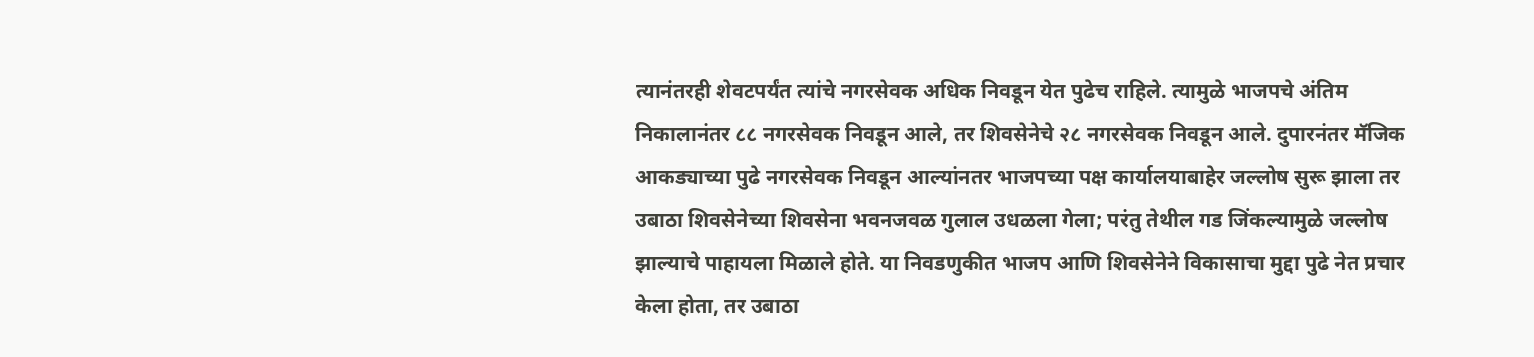त्यानंतरही शेवटपर्यंत त्यांचे नगरसेवक अधिक निवडून येत पुढेच राहिले. त्यामुळे भाजपचे अंतिम निकालानंतर ८८ नगरसेवक निवडून आले, तर शिवसेनेचे २८ नगरसेवक निवडून आले. दुपारनंतर मॅजिक आकड्याच्या पुढे नगरसेवक निवडून आल्यांनतर भाजपच्या पक्ष कार्यालयाबाहेर जल्लोष सुरू झाला तर उबाठा शिवसेनेच्या शिवसेना भवनजवळ गुलाल उधळला गेला; परंतु तेथील गड जिंकल्यामुळे जल्लोष झाल्याचे पाहायला मिळाले होते. या निवडणुकीत भाजप आणि शिवसेनेने विकासाचा मुद्दा पुढे नेत प्रचार केला होता, तर उबाठा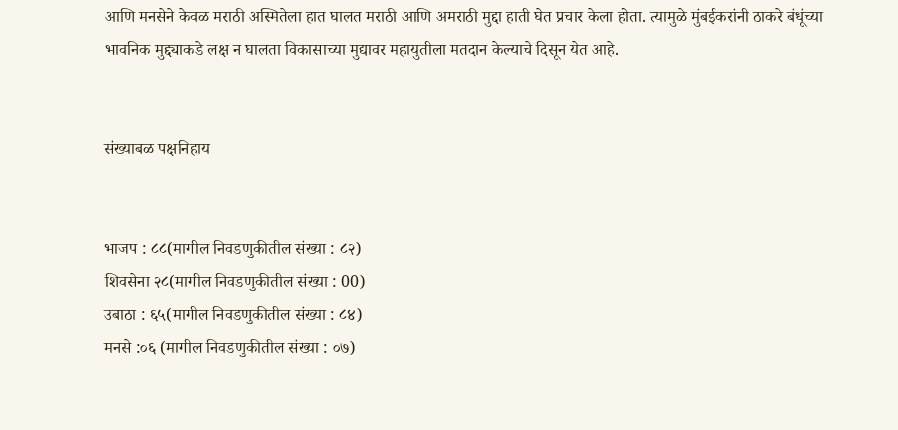आणि मनसेने केवळ मराठी अस्मितेला हात घालत मराठी आणि अमराठी मुद्दा हाती घेत प्रचार केला होता. त्यामुळे मुंबईकरांनी ठाकरे बंधूंच्या भावनिक मुद्द्याकडे लक्ष न घालता विकासाच्या मुद्यावर महायुतीला मतदान केल्याचे दिसून येत आहे.


संख्याबळ पक्षनिहाय


भाजप : ८८(मागील निवडणुकीतील संख्या : ८२)
शिवसेना २८(मागील निवडणुकीतील संख्या : 00)
उबाठा : ६५(मागील निवडणुकीतील संख्या : ८४)
मनसे :०६ (मागील निवडणुकीतील संख्या : ०७)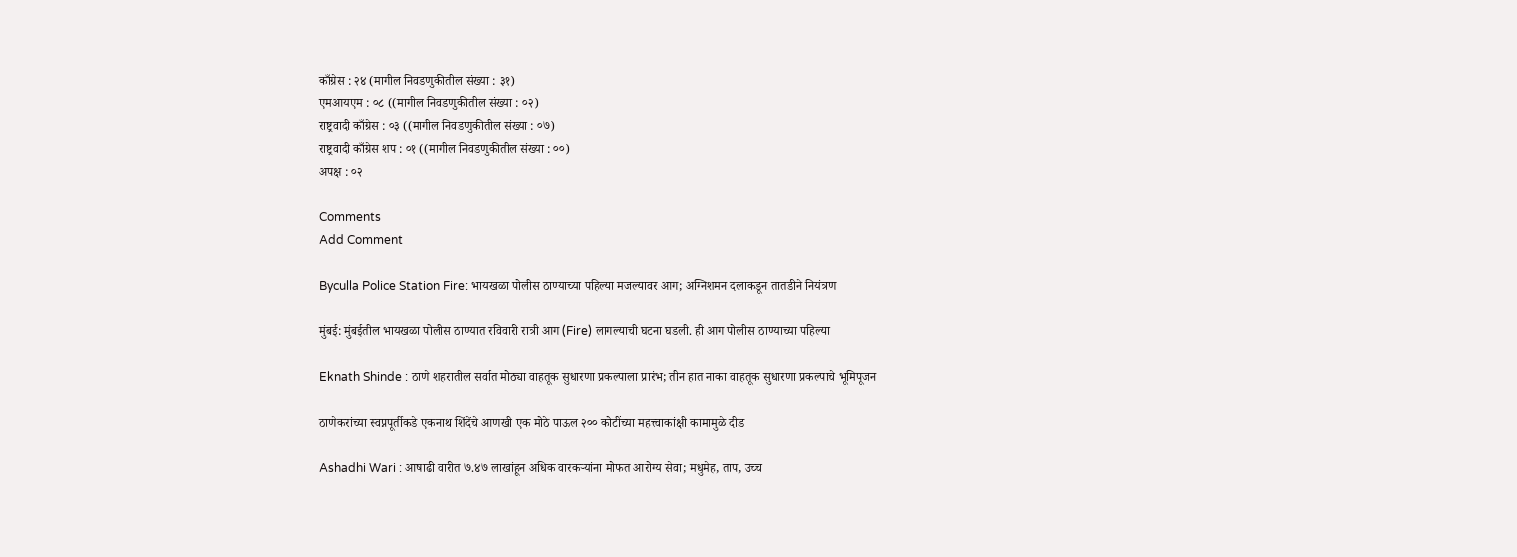काँग्रेस : २४ (मागील निवडणुकीतील संख्या : ३१)
एमआयएम : ०८ ((मागील निवडणुकीतील संख्या : ०२)
राष्ट्रवादी काँग्रेस : ०३ ((मागील निवडणुकीतील संख्या : ०७)
राष्ट्रवादी काँग्रेस शप : ०१ ((मागील निवडणुकीतील संख्या : ००)
अपक्ष : ०२

Comments
Add Comment

Byculla Police Station Fire: भायखळा पोलीस ठाण्याच्या पहिल्या मजल्यावर आग; अग्निशमन दलाकडून तातडीने नियंत्रण

मुंबई: मुंबईतील भायखळा पोलीस ठाण्यात रविवारी रात्री आग (Fire) लागल्याची घटना घडली. ही आग पोलीस ठाण्याच्या पहिल्या

Eknath Shinde : ठाणे शहरातील सर्वात मोठ्या वाहतूक सुधारणा प्रकल्पाला प्रारंभ; तीन हात नाका वाहतूक सुधारणा प्रकल्पाचे भूमिपूजन

ठाणेकरांच्या स्वप्नपूर्तीकडे एकनाथ शिंदेंचे आणखी एक मोठे पाऊल २०० कोटींच्या महत्त्वाकांक्षी कामामुळे दीड

Ashadhi Wari : आषाढी वारीत ७.४७ लाखांहून अधिक वारकऱ्यांना मोफत आरोग्य सेवा; मधुमेह, ताप, उच्च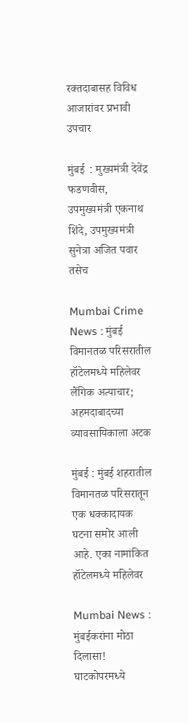रक्तदाबासह विविध आजारांवर प्रभावी उपचार

मुंबई  : मुख्यमंत्री देवेंद्र फडणवीस, उपमुख्यमंत्री एकनाथ शिंदे, उपमुख्यमंत्री सुनेत्रा अजित पवार तसेच

Mumbai Crime News : मुंबई विमानतळ परिसरातील हॉटेलमध्ये महिलेवर लैंगिक अत्याचार; अहमदाबादच्या व्यावसायिकाला अटक

मुंबई : मुंबई शहरातील विमानतळ परिसरातून एक धक्कादायक घटना समोर आली आहे. एका नामांकित हॉटेलमध्ये महिलेवर

Mumbai News : मुंबईकरांना मोठा दिलासा! घाटकोपरमध्ये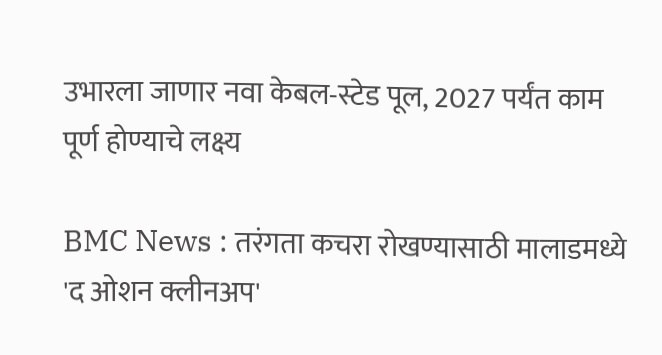उभारला जाणार नवा केबल-स्टेड पूल, 2027 पर्यंत काम पूर्ण होण्याचे लक्ष्य

BMC News : तरंगता कचरा रोखण्यासाठी मालाडमध्ये 'द ओशन क्लीनअप'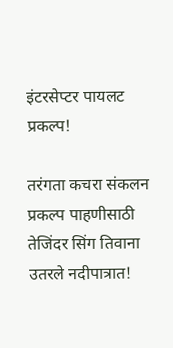इंटरसेप्टर पायलट प्रकल्प!

तरंगता कचरा संकलन प्रकल्प पाहणीसाठी तेजिंदर सिंग तिवाना उतरले नदीपात्रात!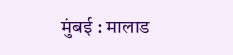मुंबई : मालाड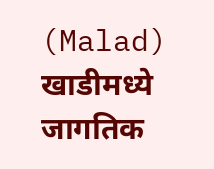(Malad) खाडीमध्ये जागतिक